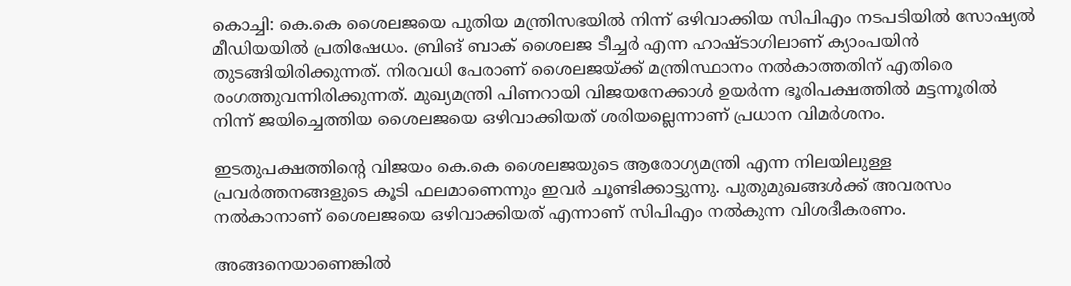കൊച്ചി: കെ.കെ ശൈലജയെ പുതിയ മന്ത്രിസഭയിൽ നിന്ന് ഒഴിവാക്കിയ സിപിഎം നടപടിയിൽ സോഷ്യൽ മീഡിയയിൽ പ്രതിഷേധം. ബ്രിങ് ബാക് ശൈലജ ടീച്ചർ എന്ന ഹാഷ്ടാഗിലാണ് ക്യാംപയിൻ തുടങ്ങിയിരിക്കുന്നത്. നിരവധി പേരാണ് ശൈലജയ്ക്ക് മന്ത്രിസ്ഥാനം നൽകാത്തതിന് എതിരെ രംഗത്തുവന്നിരിക്കുന്നത്. മുഖ്യമന്ത്രി പിണറായി വിജയനേക്കാൾ ഉയർന്ന ഭൂരിപക്ഷത്തിൽ മട്ടന്നൂരിൽ നിന്ന് ജയിച്ചെത്തിയ ശൈലജയെ ഒഴിവാക്കിയത് ശരിയല്ലെന്നാണ് പ്രധാന വിമർശനം.

ഇടതുപക്ഷത്തിന്‍റെ വിജയം കെ.കെ ശൈലജയുടെ ആരോഗ്യമന്ത്രി എന്ന നിലയിലുള്ള പ്രവർത്തനങ്ങളുടെ കൂടി ഫലമാണെന്നും ഇവർ ചൂണ്ടിക്കാട്ടുന്നു. പുതുമുഖങ്ങൾക്ക് അവരസം നൽകാനാണ് ശൈലജയെ ഒഴിവാക്കിയത് എന്നാണ് സിപിഎം നൽകുന്ന വിശദീകരണം.

അങ്ങനെയാണെങ്കിൽ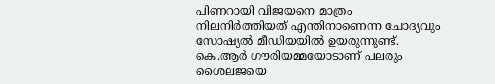പിണറായി വിജയനെ മാത്രം നിലനിർത്തിയത് എന്തിനാണെന്ന ചോദ്യവും സോഷ്യൽ മീഡിയയിൽ ഉയരുന്നുണ്ട്. കെ.ആർ ഗൗരിയമ്മയോടാണ് പലരും ശൈലജയെ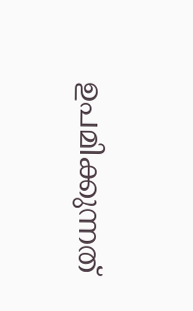ഉപമിക്കുന്നത്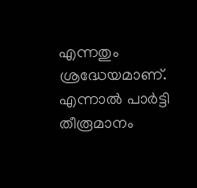എന്നതും ശ്രദ്ധേയമാണ്. എന്നാൽ പാർട്ടി തീരൂമാനം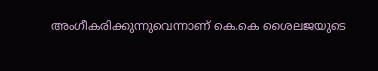അംഗീകരിക്കുന്നുവെന്നാണ് കെ.കെ ശൈലജയുടെ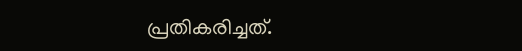പ്രതികരിച്ചത്.